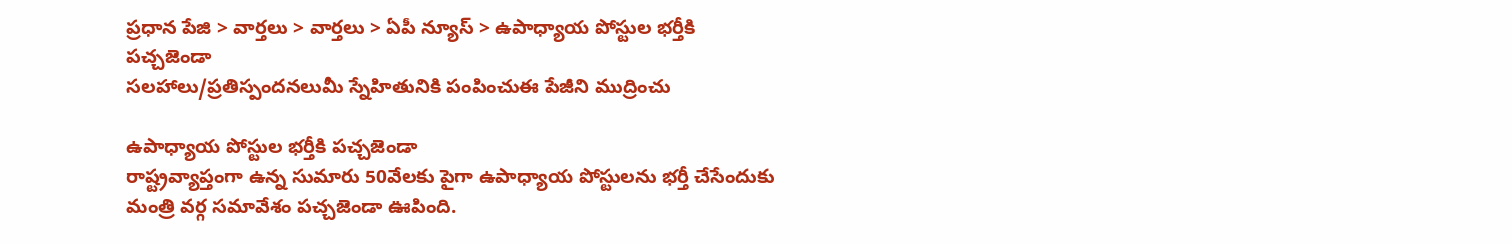ప్రధాన పేజి > వార్తలు > వార్తలు > ఏపీ న్యూస్ > ఉపాధ్యాయ పోస్టుల భర్తీకి పచ్చజెండా
సలహాలు/ప్రతిస్పందనలుమీ స్నేహితునికి పంపించుఈ పేజీని ముద్రించు

ఉపాధ్యాయ పోస్టుల భర్తీకి పచ్చజెండా
రాష్ట్రవ్యాప్తంగా ఉన్న సుమారు 50వేలకు పైగా ఉపాధ్యాయ పోస్టులను భర్తీ చేసేందుకు మంత్రి వర్గ సమావేశం పచ్చజెండా ఊపింది.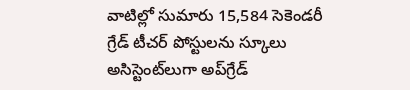వాటిల్లో సుమారు 15,584 సెకెండరీ గ్రేడ్ టీచర్ పోస్టులను స్కూలు అసిస్టెంట్‌లుగా అప్‌గ్రేడ్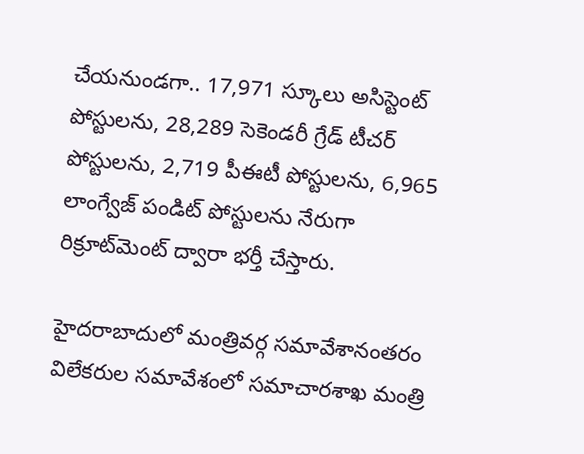చేయనుండగా.. 17,971 స్కూలు అసిస్టెంట్ పోస్టులను, 28,289 సెకెండరీ గ్రేడ్ టీచర్ పోస్టులను, 2,719 పీఈటీ పోస్టులను, 6,965 లాంగ్వేజ్ పండిట్ పోస్టులను నేరుగా రిక్రూట్‌మెంట్ ద్వారా భర్తీ చేస్తారు.

హైదరాబాదులో మంత్రివర్గ సమావేశానంతరం విలేకరుల సమావేశంలో సమాచారశాఖ మంత్రి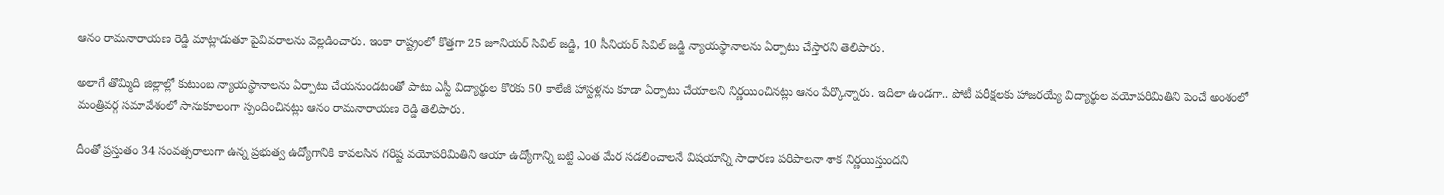ఆనం రామనారాయణ రెడ్డి మాట్లాడుతూ పైవివరాలను వెల్లడించారు. ఇంకా రాష్ట్రంలో కొత్తగా 25 జూనియర్ సివిల్ జడ్జి, 10 సీనియర్ సివిల్ జడ్జి న్యాయస్థానాలను ఏర్పాటు చేస్తారని తెలిపారు.

అలాగే తొమ్మిది జిల్లాల్లో కుటుంబ న్యాయస్థానాలను ఏర్పాటు చేయనుండటంతో పాటు ఎస్టీ విద్యార్థుల కొరకు 50 కాలేజీ హాస్టళ్లను కూడా ఏర్పాటు చేయాలని నిర్ణయించినట్లు ఆనం పేర్కొన్నారు. ఇదిలా ఉండగా.. పోటీ పరీక్షలకు హాజరయ్యే విద్యార్థుల వయోపరిమితిని పెంచే అంశంలో మంత్రివర్గ సమావేశంలో సానుకూలంగా స్పందించినట్లు ఆనం రామనారాయణ రెడ్డి తెలిపారు.

దీంతో ప్రస్తుతం 34 సంవత్సరాలుగా ఉన్న ప్రభుత్వ ఉద్యోగానికి కావలసిన గరిష్ట వయోపరిమితిని ఆయా ఉద్యోగాన్ని బట్టి ఎంత మేర సడలించాలనే విషయాన్ని సాధారణ పరిపాలనా శాక నిర్ణయిస్తుందని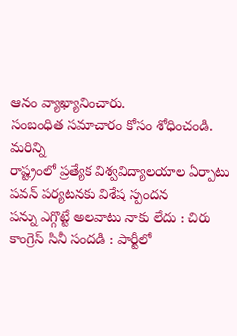ఆనం వ్యాఖ్యానించారు.
సంబంధిత సమాచారం కోసం శోధించండి.
మరిన్ని
రాష్ట్రంలో ప్రత్యేక విశ్వవిద్యాలయాల ఏర్పాటు
పవన్ పర్యటనకు విశేష స్పందన
పన్ను ఎగ్గొట్టే అలవాటు నాకు లేదు : చిరు
కాంగ్రెస్‌ సినీ సందడి : పార్టీలో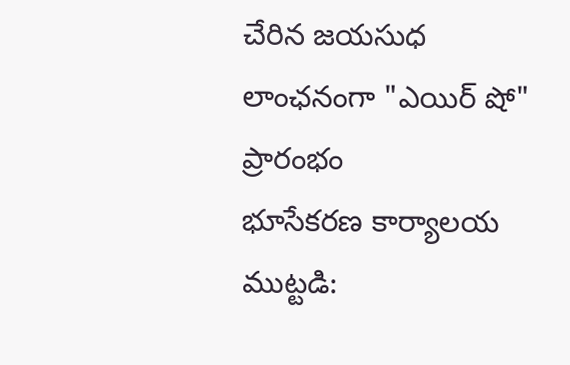చేరిన జయసుధ
లాంఛనంగా "ఎయిర్ షో" ప్రారంభం
భూసేకరణ కార్యాలయ ముట్టడి: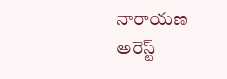నారాయణ అరెస్ట్